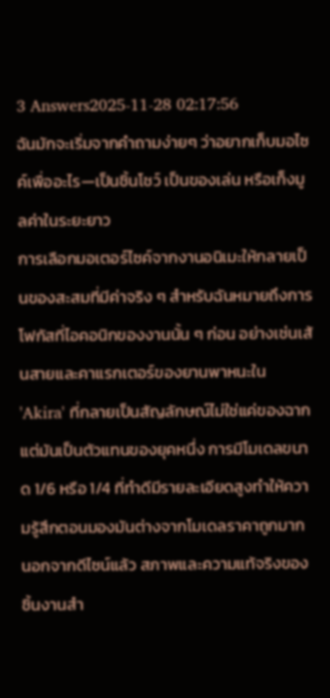3 Answers2025-11-28 02:17:56
ฉันมักจะเริ่มจากคำถามง่ายๆ ว่าอยากเก็บมอไซค์เพื่ออะไร—เป็นชิ้นโชว์ เป็นของเล่น หรือเก็งมูลค่าในระยะยาว
การเลือกมอเตอร์ไซค์จากงานอนิเมะให้กลายเป็นของสะสมที่มีค่าจริง ๆ สำหรับฉันหมายถึงการโฟกัสที่ไอคอนิกของงานนั้น ๆ ก่อน อย่างเช่นเส้นสายและคาแรกเตอร์ของยานพาหนะใน 'Akira' ที่กลายเป็นสัญลักษณ์ไม่ใช่แค่ของฉาก แต่มันเป็นตัวแทนของยุคหนึ่ง การมีโมเดลขนาด 1/6 หรือ 1/4 ที่ทำดีมีรายละเอียดสูงทำให้ความรู้สึกตอนมองมันต่างจากโมเดลราคาถูกมาก
นอกจากดีไซน์แล้ว สภาพและความแท้จริงของชิ้นงานสำ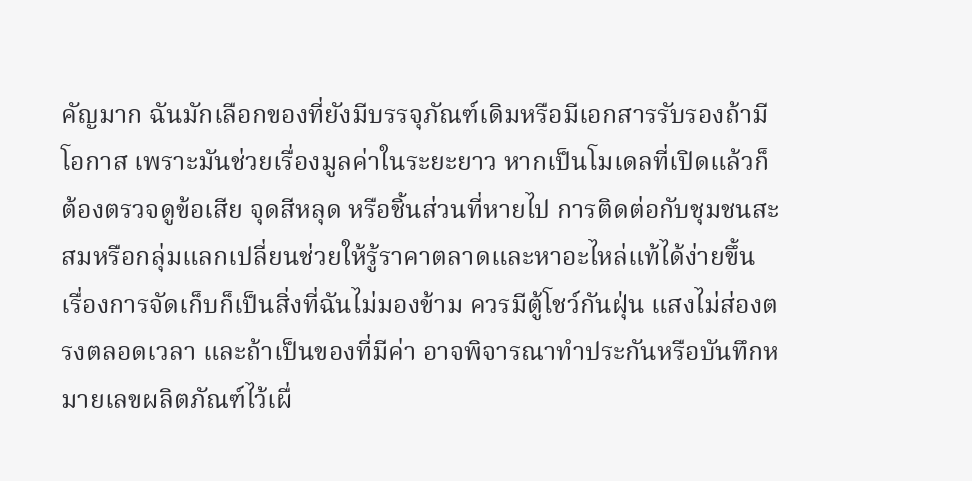คัญมาก ฉันมักเลือกของที่ยังมีบรรจุภัณฑ์เดิมหรือมีเอกสารรับรองถ้ามีโอกาส เพราะมันช่วยเรื่องมูลค่าในระยะยาว หากเป็นโมเดลที่เปิดแล้วก็ต้องตรวจดูข้อเสีย จุดสีหลุด หรือชิ้นส่วนที่หายไป การติดต่อกับชุมชนสะสมหรือกลุ่มแลกเปลี่ยนช่วยให้รู้ราคาตลาดและหาอะไหล่แท้ได้ง่ายขึ้น
เรื่องการจัดเก็บก็เป็นสิ่งที่ฉันไม่มองข้าม ควรมีตู้โชว์กันฝุ่น แสงไม่ส่องตรงตลอดเวลา และถ้าเป็นของที่มีค่า อาจพิจารณาทำประกันหรือบันทึกหมายเลขผลิตภัณฑ์ไว้เผื่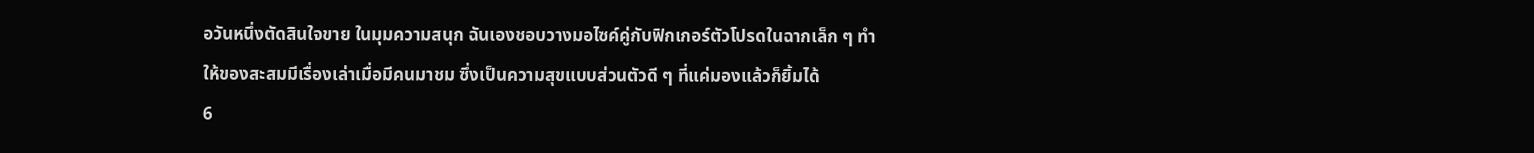อวันหนึ่งตัดสินใจขาย ในมุมความสนุก ฉันเองชอบวางมอไซค์คู่กับฟิกเกอร์ตัวโปรดในฉากเล็ก ๆ ทำให้ของสะสมมีเรื่องเล่าเมื่อมีคนมาชม ซึ่งเป็นความสุขแบบส่วนตัวดี ๆ ที่แค่มองแล้วก็ยิ้มได้
6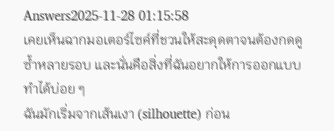Answers2025-11-28 01:15:58
เคยเห็นฉากมอเตอร์ไซค์ที่ชวนให้สะดุดตาจนต้องกดดูซ้ำหลายรอบ และนั่นคือสิ่งที่ฉันอยากให้การออกแบบทำได้บ่อย ๆ
ฉันมักเริ่มจากเส้นเงา (silhouette) ก่อน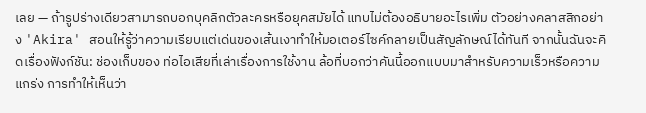เลย — ถ้ารูปร่างเดียวสามารถบอกบุคลิกตัวละครหรือยุคสมัยได้ แทบไม่ต้องอธิบายอะไรเพิ่ม ตัวอย่างคลาสสิกอย่าง 'Akira' สอนให้รู้ว่าความเรียบแต่เด่นของเส้นเงาทำให้มอเตอร์ไซค์กลายเป็นสัญลักษณ์ได้ทันที จากนั้นฉันจะคิดเรื่องฟังก์ชัน: ช่องเก็บของ ท่อไอเสียที่เล่าเรื่องการใช้งาน ล้อที่บอกว่าคันนี้ออกแบบมาสำหรับความเร็วหรือความแกร่ง การทำให้เห็นว่า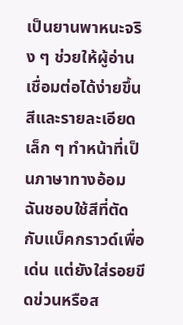เป็นยานพาหนะจริง ๆ ช่วยให้ผู้อ่านเชื่อมต่อได้ง่ายขึ้น
สีและรายละเอียดเล็ก ๆ ทำหน้าที่เป็นภาษาทางอ้อม ฉันชอบใช้สีที่ตัดกับแบ็คกราวด์เพื่อเด่น แต่ยังใส่รอยขีดข่วนหรือส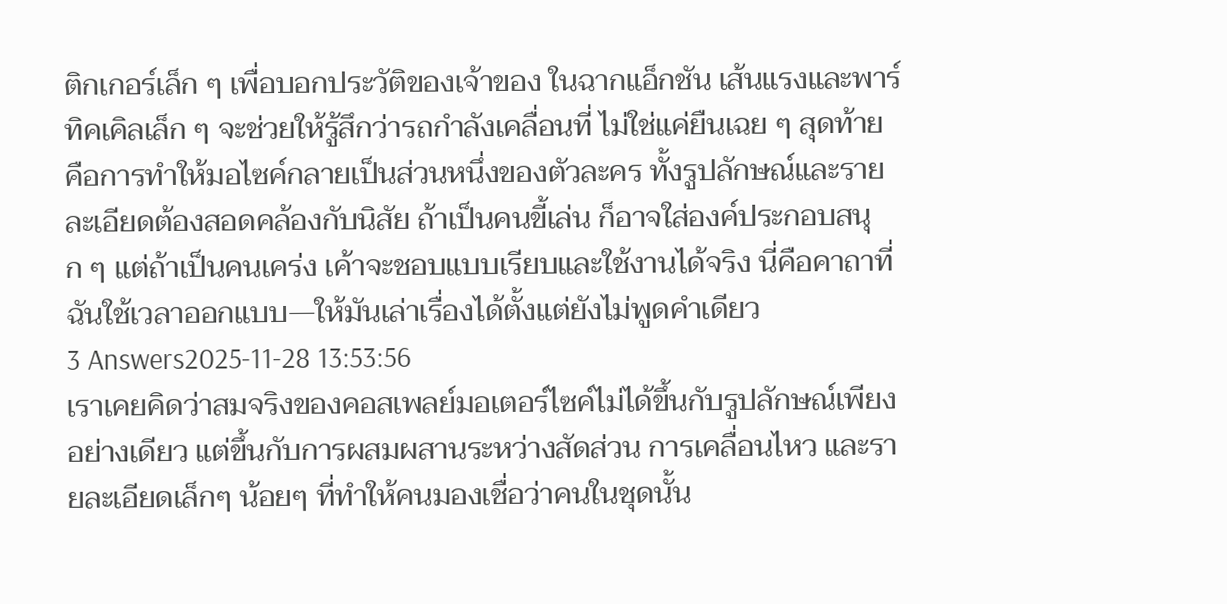ติกเกอร์เล็ก ๆ เพื่อบอกประวัติของเจ้าของ ในฉากแอ็กชัน เส้นแรงและพาร์ทิคเคิลเล็ก ๆ จะช่วยให้รู้สึกว่ารถกำลังเคลื่อนที่ ไม่ใช่แค่ยืนเฉย ๆ สุดท้ายคือการทำให้มอไซค์กลายเป็นส่วนหนึ่งของตัวละคร ทั้งรูปลักษณ์และรายละเอียดต้องสอดคล้องกับนิสัย ถ้าเป็นคนขี้เล่น ก็อาจใส่องค์ประกอบสนุก ๆ แต่ถ้าเป็นคนเคร่ง เค้าจะชอบแบบเรียบและใช้งานได้จริง นี่คือคาถาที่ฉันใช้เวลาออกแบบ—ให้มันเล่าเรื่องได้ตั้งแต่ยังไม่พูดคำเดียว
3 Answers2025-11-28 13:53:56
เราเคยคิดว่าสมจริงของคอสเพลย์มอเตอร์ไซค์ไม่ได้ขึ้นกับรูปลักษณ์เพียงอย่างเดียว แต่ขึ้นกับการผสมผสานระหว่างสัดส่วน การเคลื่อนไหว และรายละเอียดเล็กๆ น้อยๆ ที่ทำให้คนมองเชื่อว่าคนในชุดนั้น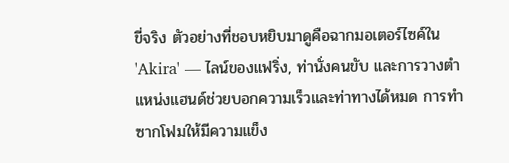ขี่จริง ตัวอย่างที่ชอบหยิบมาดูคือฉากมอเตอร์ไซค์ใน 'Akira' — ไลน์ของแฟริ่ง, ท่านั่งคนขับ และการวางตำแหน่งแฮนด์ช่วยบอกความเร็วและท่าทางได้หมด การทำซากโฟมให้มีความแข็ง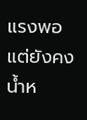แรงพอ แต่ยังคงน้ำห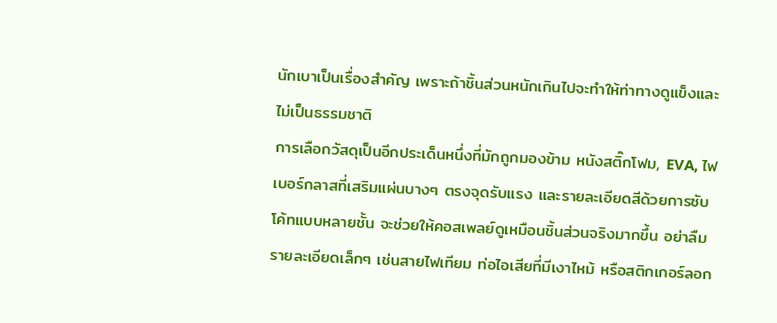นักเบาเป็นเรื่องสำคัญ เพราะถ้าชิ้นส่วนหนักเกินไปจะทำให้ท่าทางดูแข็งและไม่เป็นธรรมชาติ
การเลือกวัสดุเป็นอีกประเด็นหนึ่งที่มักถูกมองข้าม หนังสติ๊กโฟม, EVA, ไฟเบอร์กลาสที่เสริมแผ่นบางๆ ตรงจุดรับแรง และรายละเอียดสีด้วยการซับโค้ทแบบหลายชั้น จะช่วยให้คอสเพลย์ดูเหมือนชิ้นส่วนจริงมากขึ้น อย่าลืมรายละเอียดเล็กๆ เช่นสายไฟเทียม ท่อไอเสียที่มีเงาไหม้ หรือสติกเกอร์ลอก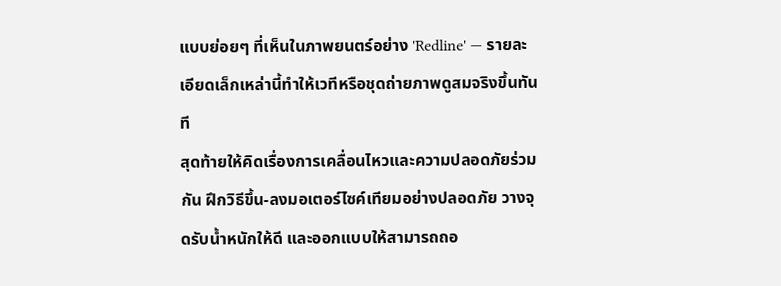แบบย่อยๆ ที่เห็นในภาพยนตร์อย่าง 'Redline' — รายละเอียดเล็กเหล่านี้ทำให้เวทีหรือชุดถ่ายภาพดูสมจริงขึ้นทันที
สุดท้ายให้คิดเรื่องการเคลื่อนไหวและความปลอดภัยร่วมกัน ฝึกวิธีขึ้น-ลงมอเตอร์ไซค์เทียมอย่างปลอดภัย วางจุดรับน้ำหนักให้ดี และออกแบบให้สามารถถอ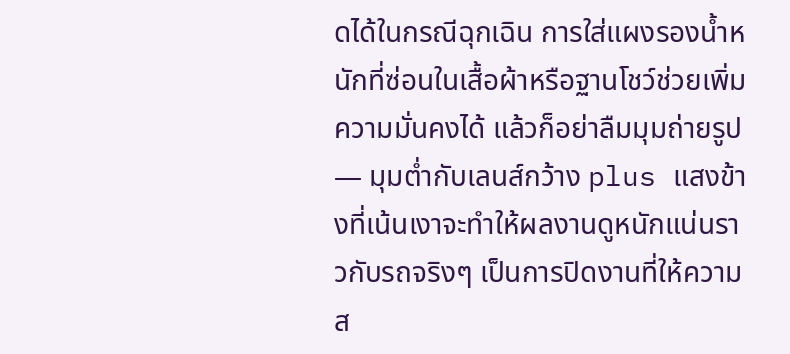ดได้ในกรณีฉุกเฉิน การใส่แผงรองน้ำหนักที่ซ่อนในเสื้อผ้าหรือฐานโชว์ช่วยเพิ่มความมั่นคงได้ แล้วก็อย่าลืมมุมถ่ายรูป — มุมต่ำกับเลนส์กว้าง plus แสงข้างที่เน้นเงาจะทำให้ผลงานดูหนักแน่นราวกับรถจริงๆ เป็นการปิดงานที่ให้ความส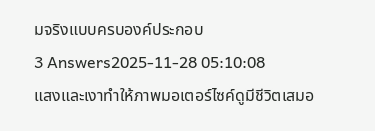มจริงแบบครบองค์ประกอบ
3 Answers2025-11-28 05:10:08
แสงและเงาทำให้ภาพมอเตอร์ไซค์ดูมีชีวิตเสมอ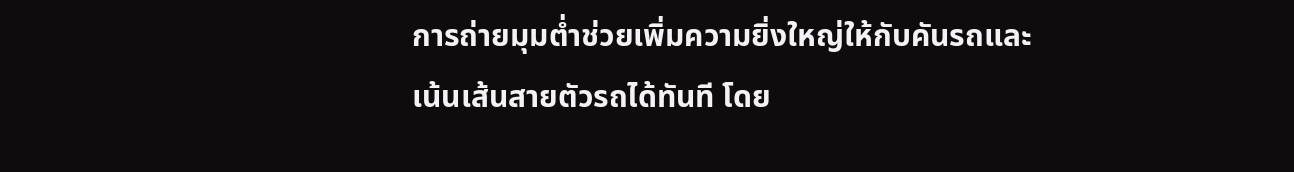การถ่ายมุมต่ำช่วยเพิ่มความยิ่งใหญ่ให้กับคันรถและเน้นเส้นสายตัวรถได้ทันที โดย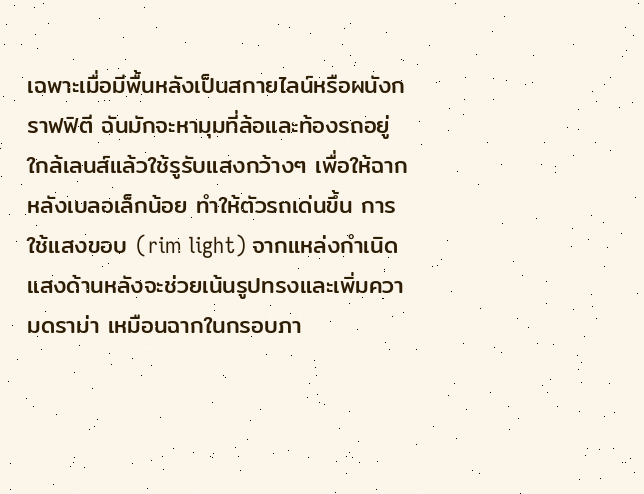เฉพาะเมื่อมีพื้นหลังเป็นสกายไลน์หรือผนังกราฟฟิตี ฉันมักจะหามุมที่ล้อและท้องรถอยู่ใกล้เลนส์แล้วใช้รูรับแสงกว้างๆ เพื่อให้ฉากหลังเบลอเล็กน้อย ทำให้ตัวรถเด่นขึ้น การใช้แสงขอบ (rim light) จากแหล่งกำเนิดแสงด้านหลังจะช่วยเน้นรูปทรงและเพิ่มความดราม่า เหมือนฉากในกรอบภา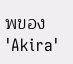พของ 'Akira'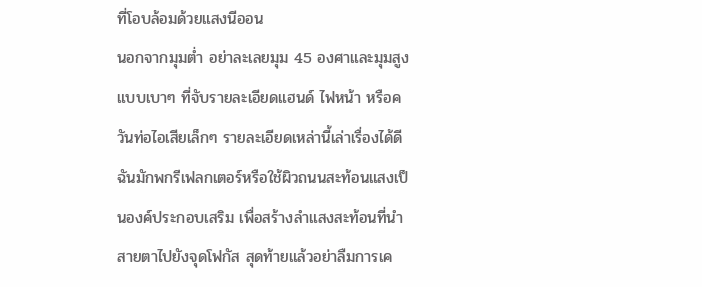ที่โอบล้อมด้วยแสงนีออน
นอกจากมุมต่ำ อย่าละเลยมุม 45 องศาและมุมสูงแบบเบาๆ ที่จับรายละเอียดแฮนด์ ไฟหน้า หรือควันท่อไอเสียเล็กๆ รายละเอียดเหล่านี้เล่าเรื่องได้ดี ฉันมักพกรีเฟลกเตอร์หรือใช้ผิวถนนสะท้อนแสงเป็นองค์ประกอบเสริม เพื่อสร้างลำแสงสะท้อนที่นำสายตาไปยังจุดโฟกัส สุดท้ายแล้วอย่าลืมการเค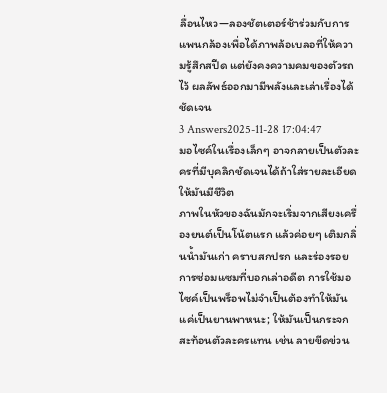ลื่อนไหว—ลองชัตเตอร์ช้าร่วมกับการแพนกล้องเพื่อได้ภาพล้อเบลอที่ให้ความรู้สึกสปีด แต่ยังคงความคมของตัวรถไว้ ผลลัพธ์ออกมามีพลังและเล่าเรื่องได้ชัดเจน
3 Answers2025-11-28 17:04:47
มอไซค์ในเรื่องเล็กๆ อาจกลายเป็นตัวละครที่มีบุคลิกชัดเจนได้ถ้าใส่รายละเอียดให้มันมีชีวิต
ภาพในหัวของฉันมักจะเริ่มจากเสียงเครื่องยนต์เป็นโน้ตแรก แล้วค่อยๆ เติมกลิ่นน้ำมันเก่า คราบสกปรก และร่องรอยการซ่อมแซมที่บอกเล่าอดีต การใช้มอไซค์เป็นพร็อพไม่จำเป็นต้องทำให้มันแค่เป็นยานพาหนะ; ให้มันเป็นกระจกสะท้อนตัวละครแทน เช่น ลายขีดข่วน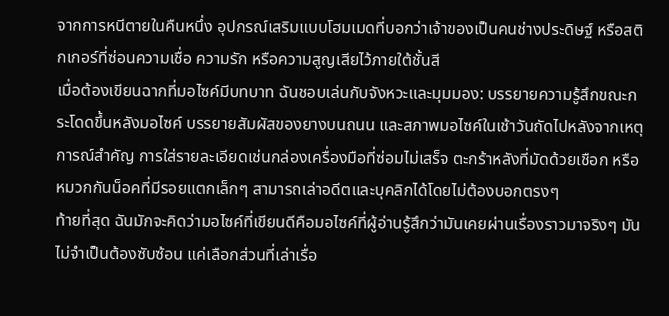จากการหนีตายในคืนหนึ่ง อุปกรณ์เสริมแบบโฮมเมดที่บอกว่าเจ้าของเป็นคนช่างประดิษฐ์ หรือสติกเกอร์ที่ซ่อนความเชื่อ ความรัก หรือความสูญเสียไว้ภายใต้ชั้นสี
เมื่อต้องเขียนฉากที่มอไซค์มีบทบาท ฉันชอบเล่นกับจังหวะและมุมมอง: บรรยายความรู้สึกขณะกระโดดขึ้นหลังมอไซค์ บรรยายสัมผัสของยางบนถนน และสภาพมอไซค์ในเช้าวันถัดไปหลังจากเหตุการณ์สำคัญ การใส่รายละเอียดเช่นกล่องเครื่องมือที่ซ่อมไม่เสร็จ ตะกร้าหลังที่มัดด้วยเชือก หรือหมวกกันน็อคที่มีรอยแตกเล็กๆ สามารถเล่าอดีตและบุคลิกได้โดยไม่ต้องบอกตรงๆ
ท้ายที่สุด ฉันมักจะคิดว่ามอไซค์ที่เขียนดีคือมอไซค์ที่ผู้อ่านรู้สึกว่ามันเคยผ่านเรื่องราวมาจริงๆ มันไม่จำเป็นต้องซับซ้อน แค่เลือกส่วนที่เล่าเรื่อ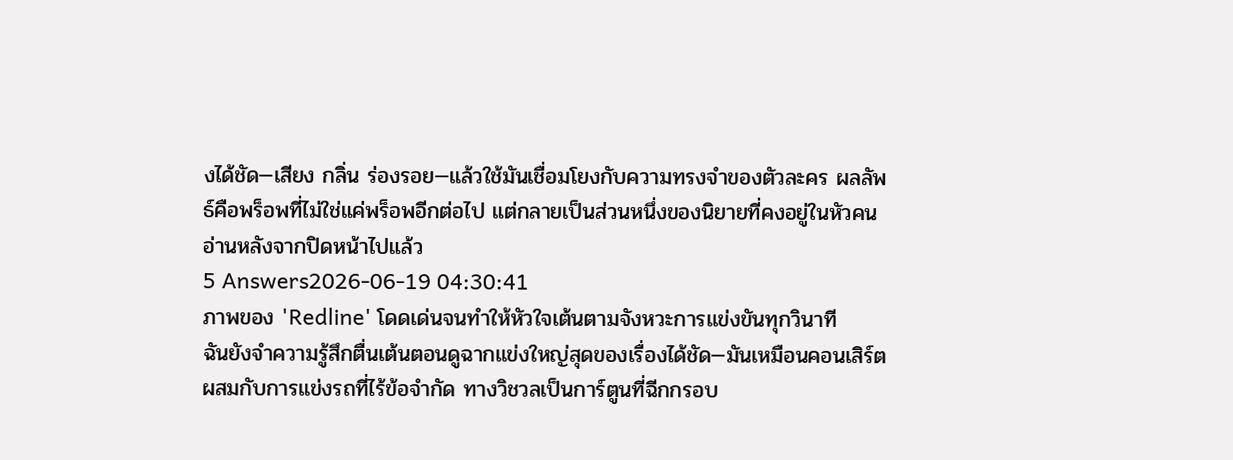งได้ชัด—เสียง กลิ่น ร่องรอย—แล้วใช้มันเชื่อมโยงกับความทรงจำของตัวละคร ผลลัพธ์คือพร็อพที่ไม่ใช่แค่พร็อพอีกต่อไป แต่กลายเป็นส่วนหนึ่งของนิยายที่คงอยู่ในหัวคนอ่านหลังจากปิดหน้าไปแล้ว
5 Answers2026-06-19 04:30:41
ภาพของ 'Redline' โดดเด่นจนทำให้หัวใจเต้นตามจังหวะการแข่งขันทุกวินาที
ฉันยังจำความรู้สึกตื่นเต้นตอนดูฉากแข่งใหญ่สุดของเรื่องได้ชัด—มันเหมือนคอนเสิร์ตผสมกับการแข่งรถที่ไร้ข้อจำกัด ทางวิชวลเป็นการ์ตูนที่ฉีกกรอบ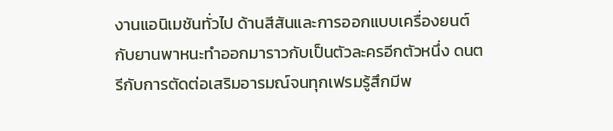งานแอนิเมชันทั่วไป ด้านสีสันและการออกแบบเครื่องยนต์กับยานพาหนะทำออกมาราวกับเป็นตัวละครอีกตัวหนึ่ง ดนตรีกับการตัดต่อเสริมอารมณ์จนทุกเฟรมรู้สึกมีพ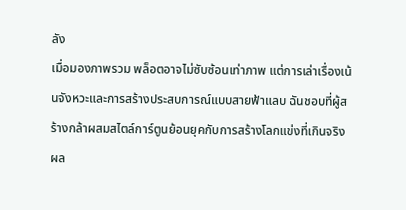ลัง
เมื่อมองภาพรวม พล็อตอาจไม่ซับซ้อนเท่าภาพ แต่การเล่าเรื่องเน้นจังหวะและการสร้างประสบการณ์แบบสายฟ้าแลบ ฉันชอบที่ผู้สร้างกล้าผสมสไตล์การ์ตูนย้อนยุคกับการสร้างโลกแข่งที่เกินจริง ผล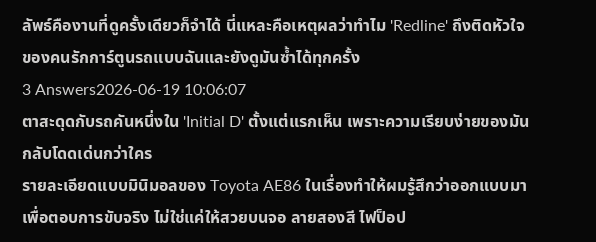ลัพธ์คืองานที่ดูครั้งเดียวก็จำได้ นี่แหละคือเหตุผลว่าทำไม 'Redline' ถึงติดหัวใจของคนรักการ์ตูนรถแบบฉันและยังดูมันซ้ำได้ทุกครั้ง
3 Answers2026-06-19 10:06:07
ตาสะดุดกับรถคันหนึ่งใน 'Initial D' ตั้งแต่แรกเห็น เพราะความเรียบง่ายของมันกลับโดดเด่นกว่าใคร
รายละเอียดแบบมินิมอลของ Toyota AE86 ในเรื่องทำให้ผมรู้สึกว่าออกแบบมาเพื่อตอบการขับจริง ไม่ใช่แค่ให้สวยบนจอ ลายสองสี ไฟป็อป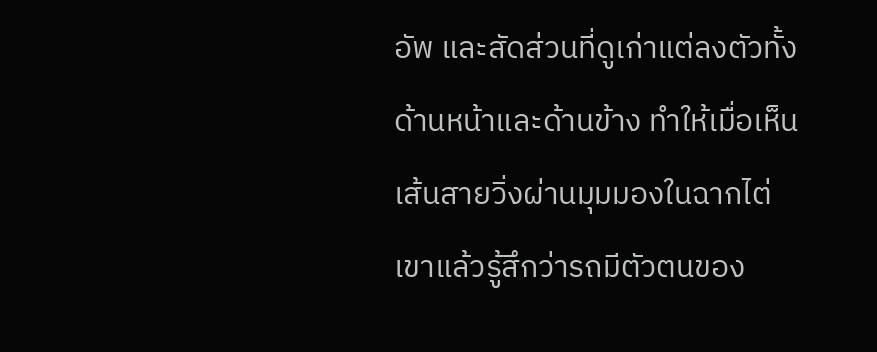อัพ และสัดส่วนที่ดูเก่าแต่ลงตัวทั้งด้านหน้าและด้านข้าง ทำให้เมื่อเห็นเส้นสายวิ่งผ่านมุมมองในฉากไต่เขาแล้วรู้สึกว่ารถมีตัวตนของ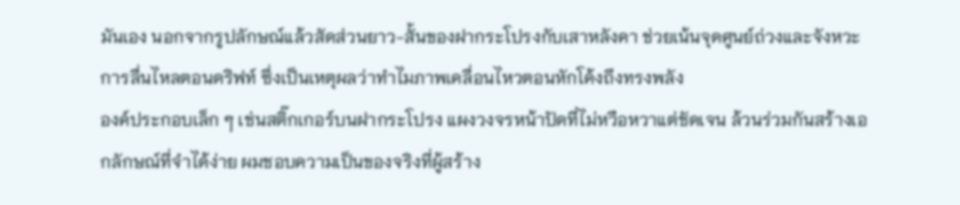มันเอง นอกจากรูปลักษณ์แล้วสัดส่วนยาว-สั้นของฝากระโปรงกับเสาหลังคา ช่วยเน้นจุดศูนย์ถ่วงและจังหวะการลื่นไหลตอนดริฟท์ ซึ่งเป็นเหตุผลว่าทำไมภาพเคลื่อนไหวตอนหักโค้งถึงทรงพลัง
องค์ประกอบเล็ก ๆ เช่นสติ๊กเกอร์บนฝากระโปรง แผงวงจรหน้าปัดที่ไม่หวือหวาแต่ชัดเจน ล้วนร่วมกันสร้างเอกลักษณ์ที่จำได้ง่าย ผมชอบความเป็นของจริงที่ผู้สร้าง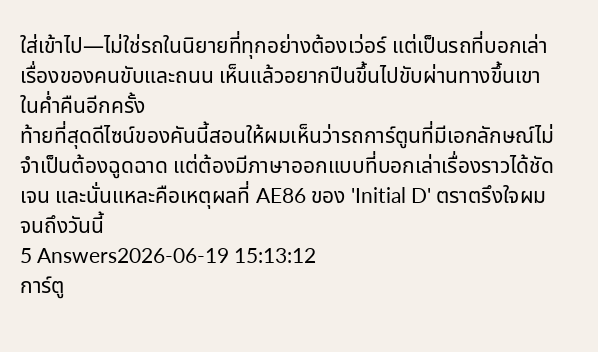ใส่เข้าไป—ไม่ใช่รถในนิยายที่ทุกอย่างต้องเว่อร์ แต่เป็นรถที่บอกเล่าเรื่องของคนขับและถนน เห็นแล้วอยากปีนขึ้นไปขับผ่านทางขึ้นเขาในค่ำคืนอีกครั้ง
ท้ายที่สุดดีไซน์ของคันนี้สอนให้ผมเห็นว่ารถการ์ตูนที่มีเอกลักษณ์ไม่จำเป็นต้องฉูดฉาด แต่ต้องมีภาษาออกแบบที่บอกเล่าเรื่องราวได้ชัดเจน และนั่นแหละคือเหตุผลที่ AE86 ของ 'Initial D' ตราตรึงใจผมจนถึงวันนี้
5 Answers2026-06-19 15:13:12
การ์ตู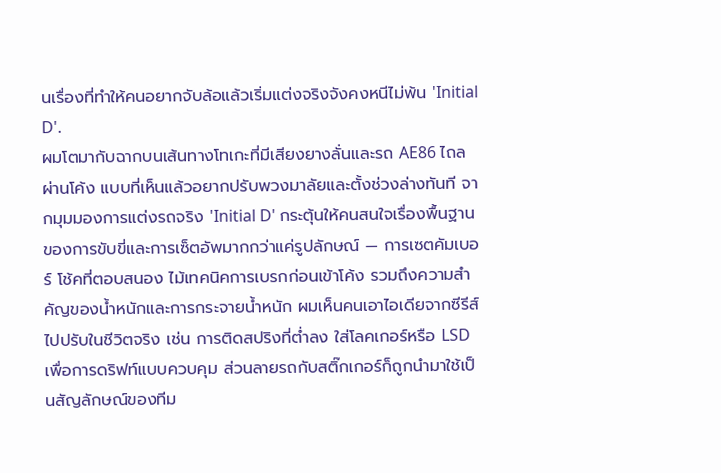นเรื่องที่ทำให้คนอยากจับล้อแล้วเริ่มแต่งจริงจังคงหนีไม่พ้น 'Initial D'.
ผมโตมากับฉากบนเส้นทางโทเกะที่มีเสียงยางลั่นและรถ AE86 ไถลผ่านโค้ง แบบที่เห็นแล้วอยากปรับพวงมาลัยและตั้งช่วงล่างทันที จากมุมมองการแต่งรถจริง 'Initial D' กระตุ้นให้คนสนใจเรื่องพื้นฐานของการขับขี่และการเซ็ตอัพมากกว่าแค่รูปลักษณ์ — การเซตคัมเบอร์ โช้คที่ตอบสนอง ไม้เทคนิคการเบรกก่อนเข้าโค้ง รวมถึงความสำคัญของน้ำหนักและการกระจายน้ำหนัก ผมเห็นคนเอาไอเดียจากซีรีส์ไปปรับในชีวิตจริง เช่น การติดสปริงที่ต่ำลง ใส่โลคเกอร์หรือ LSD เพื่อการดริฟท์แบบควบคุม ส่วนลายรถกับสติ๊กเกอร์ก็ถูกนำมาใช้เป็นสัญลักษณ์ของทีม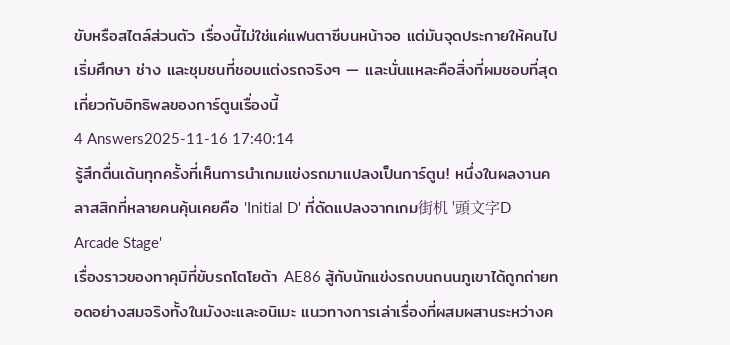ขับหรือสไตล์ส่วนตัว เรื่องนี้ไม่ใช่แค่แฟนตาซีบนหน้าจอ แต่มันจุดประกายให้คนไปเริ่มศึกษา ช่าง และชุมชนที่ชอบแต่งรถจริงๆ — และนั่นแหละคือสิ่งที่ผมชอบที่สุดเกี่ยวกับอิทธิพลของการ์ตูนเรื่องนี้
4 Answers2025-11-16 17:40:14
รู้สึกตื่นเต้นทุกครั้งที่เห็นการนำเกมแข่งรถมาแปลงเป็นการ์ตูน! หนึ่งในผลงานคลาสสิกที่หลายคนคุ้นเคยคือ 'Initial D' ที่ดัดแปลงจากเกม街机 '頭文字D Arcade Stage'
เรื่องราวของทาคุมิที่ขับรถโตโยต้า AE86 สู้กับนักแข่งรถบนถนนภูเขาได้ถูกถ่ายทอดอย่างสมจริงทั้งในมังงะและอนิเมะ แนวทางการเล่าเรื่องที่ผสมผสานระหว่างค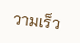วามเร็ว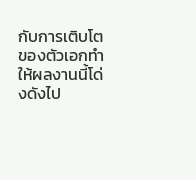กับการเติบโตของตัวเอกทำให้ผลงานนี้โด่งดังไป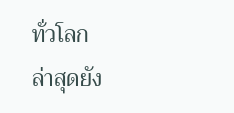ทั่วโลก
ล่าสุดยัง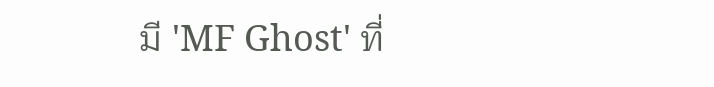มี 'MF Ghost' ที่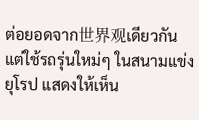ต่อยอดจาก世界观เดียวกันแต่ใช้รถรุ่นใหม่ๆ ในสนามแข่งยุโรป แสดงให้เห็น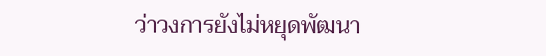ว่าวงการยังไม่หยุดพัฒนา